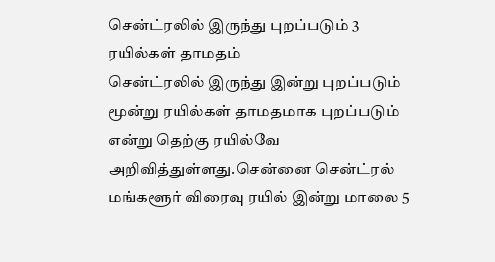சென்ட்ரலில் இருந்து புறப்படும் 3 ரயில்கள் தாமதம்
சென்ட்ரலில் இருந்து இன்று புறப்படும் மூன்று ரயில்கள் தாமதமாக புறப்படும் என்று தெற்கு ரயில்வே அறிவித்துள்ளது.சென்னை சென்ட்ரல் மங்களூர் விரைவு ரயில் இன்று மாலை 5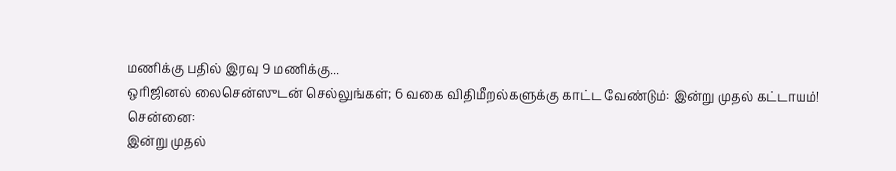மணிக்கு பதில் இரவு 9 மணிக்கு...
ஒரிஜினல் லைசென்ஸுடன் செல்லுங்கள்; 6 வகை விதிமீறல்களுக்கு காட்ட வேண்டும்: இன்று முதல் கட்டாயம்!
சென்னை:
இன்று முதல்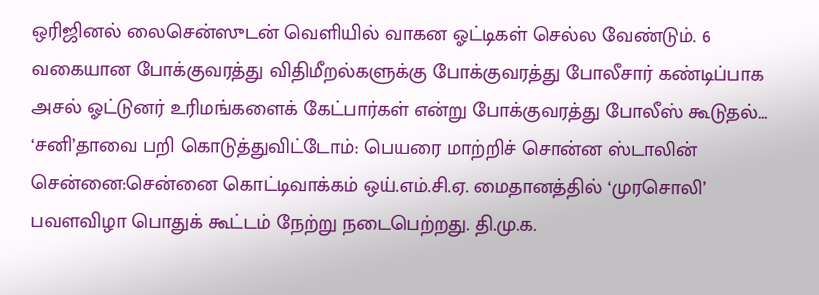ஒரிஜினல் லைசென்ஸுடன் வெளியில் வாகன ஓட்டிகள் செல்ல வேண்டும். 6 வகையான போக்குவரத்து விதிமீறல்களுக்கு போக்குவரத்து போலீசார் கண்டிப்பாக அசல் ஓட்டுனர் உரிமங்களைக் கேட்பார்கள் என்று போக்குவரத்து போலீஸ் கூடுதல்...
‘சனி’தாவை பறி கொடுத்துவிட்டோம்: பெயரை மாற்றிச் சொன்ன ஸ்டாலின்
சென்னை:சென்னை கொட்டிவாக்கம் ஒய்.எம்.சி.ஏ. மைதானத்தில் ‘முரசொலி’ பவளவிழா பொதுக் கூட்டம் நேற்று நடைபெற்றது. தி.மு.க.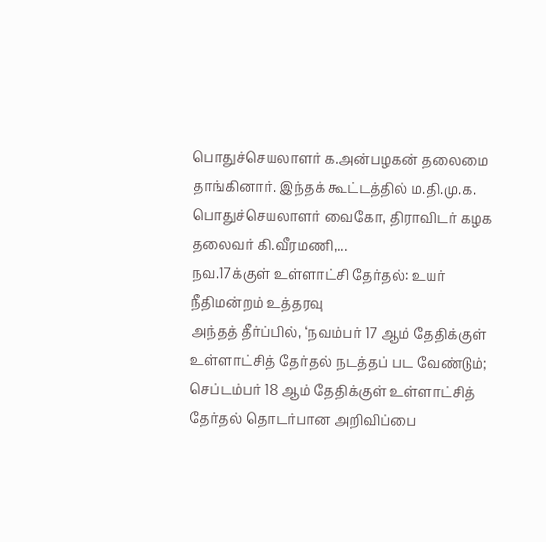பொதுச்செயலாளர் க.அன்பழகன் தலைமை தாங்கினார். இந்தக் கூட்டத்தில் ம.தி.மு.க. பொதுச்செயலாளர் வைகோ, திராவிடர் கழக தலைவர் கி.வீரமணி,...
நவ.17க்குள் உள்ளாட்சி தேர்தல்: உயர் நீதிமன்றம் உத்தரவு
அந்தத் தீர்ப்பில், ‘நவம்பர் 17 ஆம் தேதிக்குள் உள்ளாட்சித் தேர்தல் நடத்தப் பட வேண்டும்; செப்டம்பர் 18 ஆம் தேதிக்குள் உள்ளாட்சித் தேர்தல் தொடர்பான அறிவிப்பை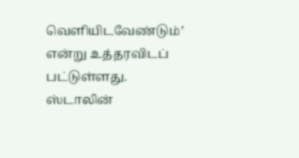வெளியிடவேண்டும்’ என்று உத்தரவிடப் பட்டுள்ளது.
ஸ்டாலின்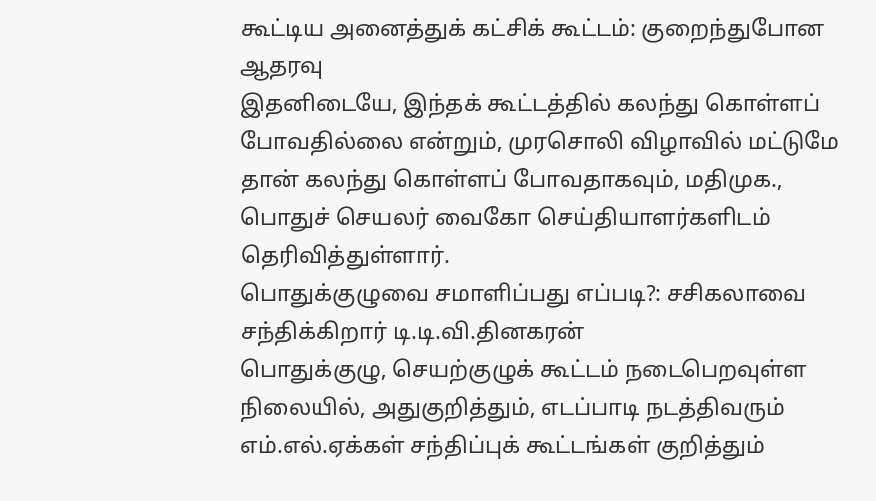கூட்டிய அனைத்துக் கட்சிக் கூட்டம்: குறைந்துபோன ஆதரவு
இதனிடையே, இந்தக் கூட்டத்தில் கலந்து கொள்ளப் போவதில்லை என்றும், முரசொலி விழாவில் மட்டுமே தான் கலந்து கொள்ளப் போவதாகவும், மதிமுக., பொதுச் செயலர் வைகோ செய்தியாளர்களிடம் தெரிவித்துள்ளார்.
பொதுக்குழுவை சமாளிப்பது எப்படி?: சசிகலாவை சந்திக்கிறார் டி.டி.வி.தினகரன்
பொதுக்குழு, செயற்குழுக் கூட்டம் நடைபெறவுள்ள நிலையில், அதுகுறித்தும், எடப்பாடி நடத்திவரும் எம்.எல்.ஏக்கள் சந்திப்புக் கூட்டங்கள் குறித்தும்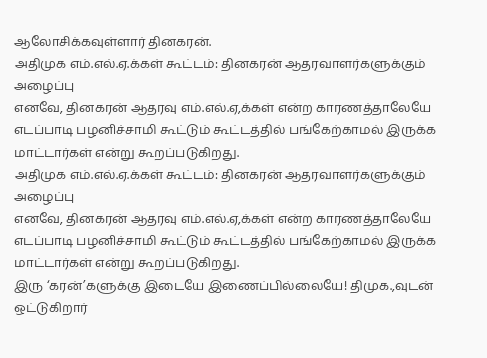ஆலோசிக்கவுள்ளார் தினகரன்.
அதிமுக எம்.எல்.ஏ.க்கள் கூட்டம்: தினகரன் ஆதரவாளர்களுக்கும் அழைப்பு
எனவே, தினகரன் ஆதரவு எம்.எல்.ஏ,க்கள் என்ற காரணத்தாலேயே எடப்பாடி பழனிச்சாமி கூட்டும் கூட்டத்தில் பங்கேற்காமல் இருக்க மாட்டார்கள் என்று கூறப்படுகிறது.
அதிமுக எம்.எல்.ஏ.க்கள் கூட்டம்: தினகரன் ஆதரவாளர்களுக்கும் அழைப்பு
எனவே, தினகரன் ஆதரவு எம்.எல்.ஏ,க்கள் என்ற காரணத்தாலேயே எடப்பாடி பழனிச்சாமி கூட்டும் கூட்டத்தில் பங்கேற்காமல் இருக்க மாட்டார்கள் என்று கூறப்படுகிறது.
இரு ‘கரன்’களுக்கு இடையே இணைப்பில்லையே! திமுக.,வுடன் ஒட்டுகிறார்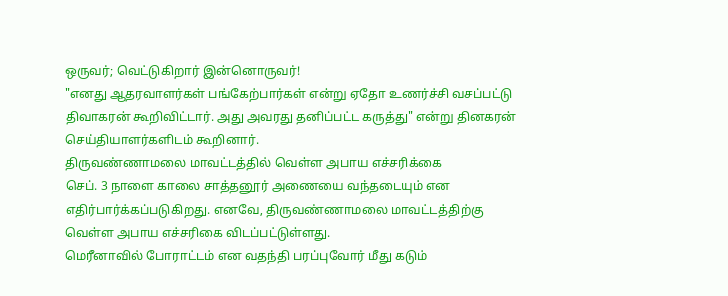ஒருவர்; வெட்டுகிறார் இன்னொருவர்!
"எனது ஆதரவாளர்கள் பங்கேற்பார்கள் என்று ஏதோ உணர்ச்சி வசப்பட்டு திவாகரன் கூறிவிட்டார். அது அவரது தனிப்பட்ட கருத்து" என்று தினகரன் செய்தியாளர்களிடம் கூறினார்.
திருவண்ணாமலை மாவட்டத்தில் வெள்ள அபாய எச்சரிக்கை
செப். 3 நாளை காலை சாத்தனூர் அணையை வந்தடையும் என எதிர்பார்க்கப்படுகிறது. எனவே, திருவண்ணாமலை மாவட்டத்திற்கு வெள்ள அபாய எச்சரிகை விடப்பட்டுள்ளது.
மெரீனாவில் போராட்டம் என வதந்தி பரப்புவோர் மீது கடும்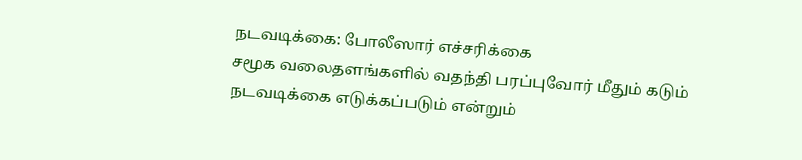நடவடிக்கை: போலீஸார் எச்சரிக்கை
சமூக வலைதளங்களில் வதந்தி பரப்புவோர் மீதும் கடும் நடவடிக்கை எடுக்கப்படும் என்றும்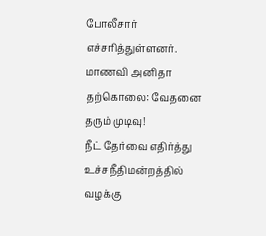போலீசார் எச்சரித்துள்ளனர்.
மாணவி அனிதா தற்கொலை: வேதனை தரும் முடிவு!
நீட் தேர்வை எதிர்த்து உச்சநீதிமன்றத்தில் வழக்கு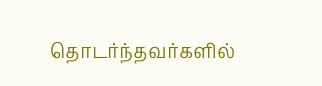தொடர்ந்தவர்களில்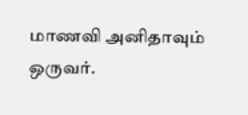மாணவி அனிதாவும் ஒருவர்.